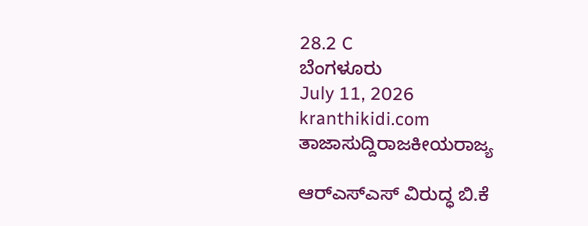28.2 C
ಬೆಂಗಳೂರು
July 11, 2026
kranthikidi.com
ತಾಜಾಸುದ್ದಿರಾಜಕೀಯರಾಜ್ಯ

ಆರ್‌ಎಸ್‌ಎಸ್‌ ವಿರುದ್ಧ ಬಿ.ಕೆ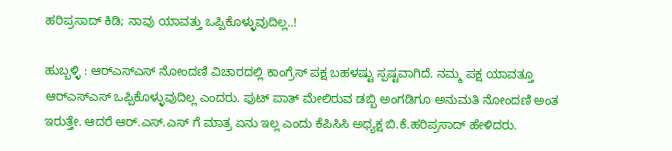ಹರಿಪ್ರಸಾದ್ ಕಿಡಿ; ನಾವು ಯಾವತ್ತು ಒಪ್ಪಿಕೊಳ್ಳುವುದಿಲ್ಲ..!

ಹುಬ್ಬಳ್ಳಿ : ಆರ್‌ಎಸ್‌ಎಸ್‌ ನೋಂದಣಿ ವಿಚಾರದಲ್ಲಿ ಕಾಂಗ್ರೆಸ್‌ ಪಕ್ಷ ಬಹಳಷ್ಟು ಸ್ಪಷ್ಟವಾಗಿದೆ. ನಮ್ಮ ಪಕ್ಷ ಯಾವತ್ತೂ ಆರ್‌ಎಸ್‌ಎಸ್‌ ಒಪ್ಪಿಕೊಳ್ಳುವುದಿಲ್ಲ ಎಂದರು. ಫುಟ್ ಪಾತ್ ಮೇಲಿರುವ ಡಬ್ಬಿ ಅಂಗಡಿಗೂ ಅನುಮತಿ ನೋಂದಣಿ ಅಂತ ಇರುತ್ತೇ. ಆದರೆ ಆ‌ರ್.ಎಸ್.ಎಸ್ ಗೆ ಮಾತ್ರ ಏನು ಇಲ್ಲ ಎಂದು ಕೆಪಿಸಿಸಿ ಅಧ್ಯಕ್ಷ ಬಿ.ಕೆ.ಹರಿಪ್ರಸಾದ್ ಹೇಳಿದರು.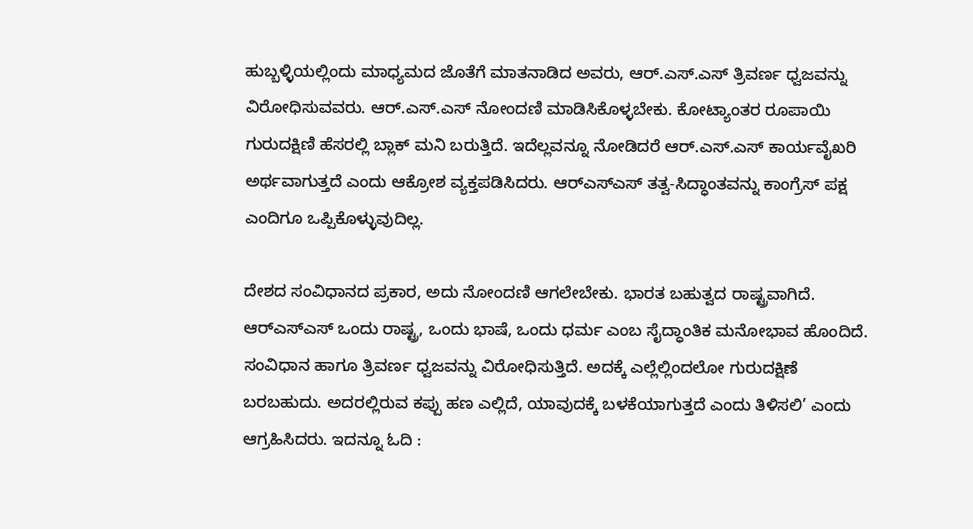ಹುಬ್ಬಳ್ಳಿಯಲ್ಲಿಂದು ಮಾಧ್ಯಮದ ಜೊತೆಗೆ ಮಾತನಾಡಿದ ಅವರು, ಆ‌ರ್.ಎಸ್.ಎಸ್ ತ್ರಿವರ್ಣ ಧ್ವಜವನ್ನು ವಿರೋಧಿಸುವವರು. ಆರ್.ಎಸ್.ಎಸ್ ನೋಂದಣಿ ಮಾಡಿಸಿಕೊಳ್ಳಬೇಕು. ಕೋಟ್ಯಾಂತರ ರೂಪಾಯಿ ಗುರುದಕ್ಷಿಣಿ ಹೆಸರಲ್ಲಿ ಬ್ಲಾಕ್ ಮನಿ ಬರುತ್ತಿದೆ. ಇದೆಲ್ಲವನ್ನೂ ನೋಡಿದರೆ ಆ‌ರ್.ಎಸ್‌.ಎಸ್ ಕಾರ್ಯವೈಖರಿ ಅರ್ಥವಾಗುತ್ತದೆ ಎಂದು ಆಕ್ರೋಶ ವ್ಯಕ್ತಪಡಿಸಿದರು. ಆರ್‌ಎಸ್‌ಎಸ್‌ ತತ್ವ-ಸಿದ್ಧಾಂತವನ್ನು ಕಾಂಗ್ರೆಸ್‌ ಪಕ್ಷ ಎಂದಿಗೂ ಒಪ್ಪಿಕೊಳ್ಳುವುದಿಲ್ಲ.

ದೇಶದ ಸಂವಿಧಾನದ ಪ್ರಕಾರ, ಅದು ನೋಂದಣಿ ಆಗಲೇಬೇಕು. ಭಾರತ ಬಹುತ್ವದ ರಾಷ್ಟ್ರವಾಗಿದೆ. ಆರ್‌ಎಸ್‌ಎಸ್ ಒಂದು ರಾಷ್ಟ್ರ, ಒಂದು ಭಾಷೆ, ಒಂದು ಧರ್ಮ ಎಂಬ ಸೈದ್ಧಾಂತಿಕ ಮನೋಭಾವ ಹೊಂದಿದೆ. ಸಂವಿಧಾನ ಹಾಗೂ ತ್ರಿವರ್ಣ ಧ್ವಜವನ್ನು ವಿರೋಧಿಸುತ್ತಿದೆ. ಅದಕ್ಕೆ ಎಲ್ಲೆಲ್ಲಿಂದಲೋ ಗುರುದಕ್ಷಿಣೆ ಬರಬಹುದು. ಅದರಲ್ಲಿರುವ ಕಪ್ಪು ಹಣ ಎಲ್ಲಿದೆ, ಯಾವುದಕ್ಕೆ ಬಳಕೆಯಾಗುತ್ತದೆ ಎಂದು ತಿಳಿಸಲಿ’ ಎಂದು ಆಗ್ರಹಿಸಿದರು. ಇದನ್ನೂ ಓದಿ :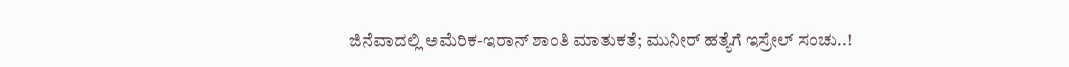ಜಿನೆವಾದಲ್ಲಿ ಅಮೆರಿಕ-ಇರಾನ್‌ ಶಾಂತಿ ಮಾತುಕತೆ; ಮುನೀರ್‌ ಹತ್ಯೆಗೆ ಇಸ್ರೇಲ್‌ ಸಂಚು..!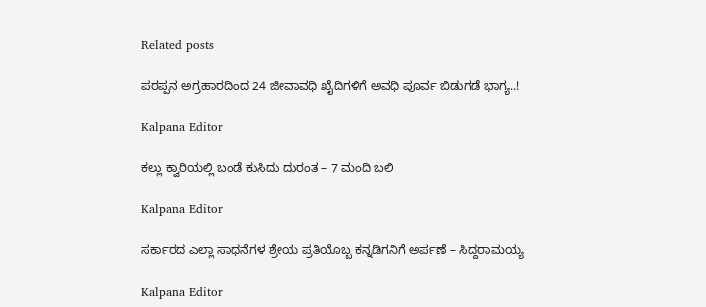Related posts

ಪರಪ್ಪನ ಅಗ್ರಹಾರದಿಂದ 24 ಜೀವಾವಧಿ ಖೈದಿಗಳಿಗೆ ಅವಧಿ ಪೂರ್ವ ಬಿಡುಗಡೆ ಭಾಗ್ಯ..!

Kalpana Editor

ಕಲ್ಲು ಕ್ವಾರಿಯಲ್ಲಿ ಬಂಡೆ ಕುಸಿದು ದುರಂತ – 7 ಮಂದಿ ಬಲಿ

Kalpana Editor

ಸರ್ಕಾರದ ಎಲ್ಲಾ ಸಾಧನೆಗಳ ಶ್ರೇಯ ಪ್ರತಿಯೊಬ್ಬ ಕನ್ನಡಿಗನಿಗೆ ಅರ್ಪಣೆ – ಸಿದ್ದರಾಮಯ್ಯ

Kalpana Editor